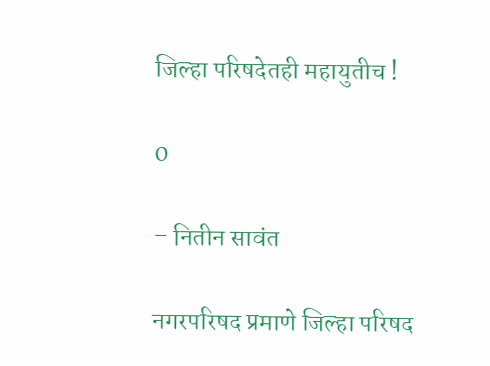जिल्हा परिषदेतही महायुतीच !

0

– नितीन सावंत

नगरपरिषद प्रमाणे जिल्हा परिषद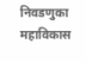निवडणुका महाविकास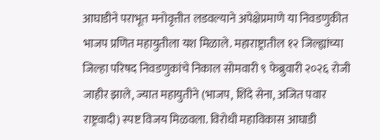आघाडीने पराभूत मनोवृत्तीत लडवल्याने अपेक्षेप्रमाणे या निवडणुकीत भाजप प्रणित महायुतीला यश मिळाले. महाराष्ट्रातील १२ जिल्ह्यांच्या जिल्हा परिषद निवडणुकांचे निकाल सोमवारी ९ फेब्रुवारी २०२६ रोजी जाहीर झाले, ज्यात महायुतीने (भाजप, शिंदे सेना, अजित पवार राष्ट्रवादी) स्पष्ट विजय मिळवला. विरोधी महाविकास आघाडी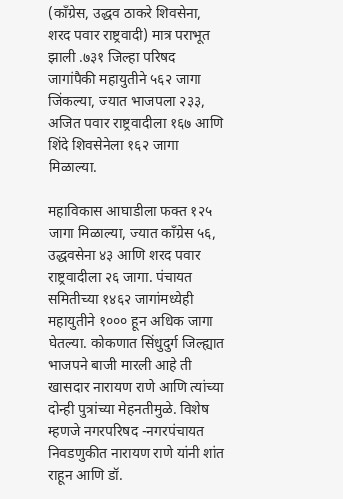(काँग्रेस, उद्धव ठाकरे शिवसेना, शरद पवार राष्ट्रवादी) मात्र पराभूत झाली .७३१ जिल्हा परिषद जागांपैकी महायुतीने ५६२ जागा जिंकल्या, ज्यात भाजपला २३३, अजित पवार राष्ट्रवादीला १६७ आणि शिंदे शिवसेनेला १६२ जागा मिळाल्या.

महाविकास आघाडीला फक्त १२५ जागा मिळाल्या, ज्यात काँग्रेस ५६, उद्धवसेना ४३ आणि शरद पवार राष्ट्रवादीला २६ जागा. पंचायत समितीच्या १४६२ जागांमध्येही महायुतीने १००० हून अधिक जागा घेतल्या. कोकणात सिंधुदुर्ग जिल्ह्यात भाजपने बाजी मारली आहे ती खासदार नारायण राणे आणि त्यांच्या दोन्ही पुत्रांच्या मेहनतीमुळे. विशेष म्हणजे नगरपरिषद -नगरपंचायत निवडणुकीत नारायण राणे यांनी शांत राहून आणि डॉ.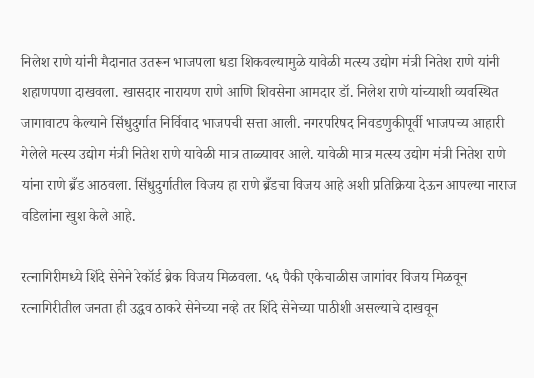निलेश राणे यांनी मैदानात उतरून भाजपला धडा शिकवल्यामुळे यावेळी मत्स्य उद्योग मंत्री नितेश राणे यांनी शहाणपणा दाखवला. खासदार नारायण राणे आणि शिवसेना आमदार डॉ. निलेश राणे यांच्याशी व्यवस्थित जागावाटप केल्याने सिंधुदुर्गात निर्विवाद भाजपची सत्ता आली. नगरपरिषद निवडणुकीपूर्वी भाजपच्य आहारी गेलेले मत्स्य उद्योग मंत्री नितेश राणे यावेळी मात्र ताळ्यावर आले. यावेळी मात्र मत्स्य उद्योग मंत्री नितेश राणे यांना राणे ब्रँड आठवला. सिंधुदुर्गातील विजय हा राणे ब्रँडचा विजय आहे अशी प्रतिक्रिया देऊन आपल्या नाराज वडिलांना खुश केले आहे.

रत्नागिरीमध्ये शिंदे सेनेने रेकॉर्ड ब्रेक विजय मिळवला. ५६ पैकी एकेचाळीस जागांवर विजय मिळवून रत्नागिरीतील जनता ही उद्धव ठाकरे सेनेच्या नव्हे तर शिंदे सेनेच्या पाठीशी असल्याचे दाखवून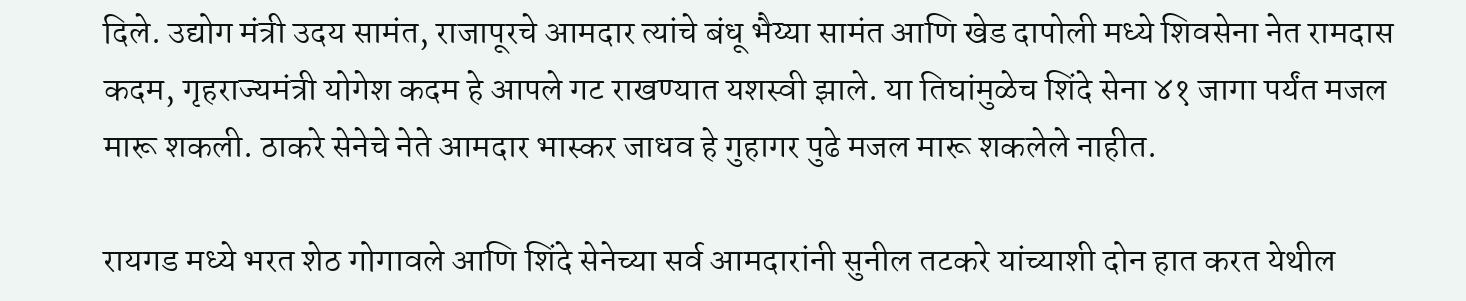दिले. उद्योग मंत्री उदय सामंत, राजापूरचे आमदार त्यांचे बंधू भैय्या सामंत आणि खेड दापोली मध्ये शिवसेना नेत रामदास कदम, गृहराज्यमंत्री योगेश कदम हे आपले गट राखण्यात यशस्वी झाले. या तिघांमुळेच शिंदे सेना ४१ जागा पर्यंत मजल मारू शकली. ठाकरे सेनेचे नेते आमदार भास्कर जाधव हे गुहागर पुढे मजल मारू शकलेले नाहीत.

रायगड मध्ये भरत शेठ गोगावले आणि शिंदे सेनेच्या सर्व आमदारांनी सुनील तटकरे यांच्याशी दोन हात करत येथील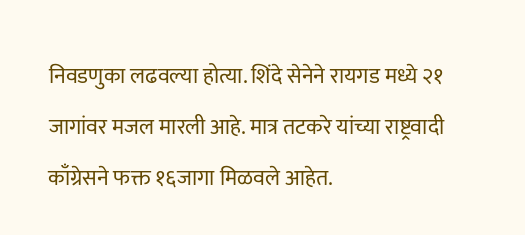निवडणुका लढवल्या होत्या. शिंदे सेनेने रायगड मध्ये २१ जागांवर मजल मारली आहे. मात्र तटकरे यांच्या राष्ट्रवादी काँग्रेसने फक्त १६जागा मिळवले आहेत.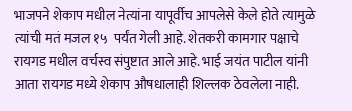भाजपने शेकाप मधील नेत्यांना यापूर्वीच आपलेसे केले होते त्यामुळे त्यांची मतं मजल १५  पर्यंत गेली आहे. शेतकरी कामगार पक्षाचे रायगड मधील वर्चस्व संपुष्टात आले आहे. भाई जयंत पाटील यांनी आता रायगड मध्ये शेकाप औषधालाही शिल्लक ठेवलेला नाही.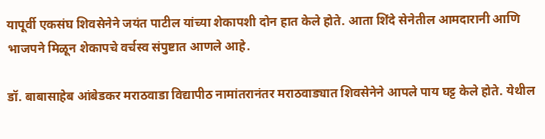यापूर्वी एकसंघ शिवसेनेने जयंत पाटील यांच्या शेकापशी दोन हात केले होते. आता शिंदे सेनेतील आमदारानी आणि भाजपने मिळून शेकापचे वर्चस्व संपुष्टात आणले आहे.

डॉ. बाबासाहेब आंबेडकर मराठवाडा विद्यापीठ नामांतरानंतर मराठवाड्यात शिवसेनेने आपले पाय घट्ट केले होते. येथील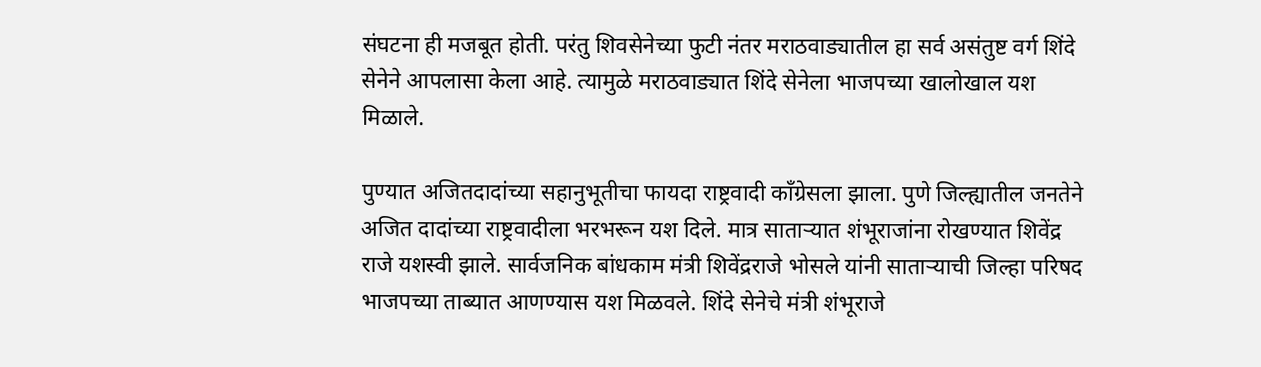संघटना ही मजबूत होती. परंतु शिवसेनेच्या फुटी नंतर मराठवाड्यातील हा सर्व असंतुष्ट वर्ग शिंदे सेनेने आपलासा केला आहे. त्यामुळे मराठवाड्यात शिंदे सेनेला भाजपच्या खालोखाल यश मिळाले.

पुण्यात अजितदादांच्या सहानुभूतीचा फायदा राष्ट्रवादी काँग्रेसला झाला. पुणे जिल्ह्यातील जनतेने अजित दादांच्या राष्ट्रवादीला भरभरून यश दिले. मात्र साताऱ्यात शंभूराजांना रोखण्यात शिवेंद्र राजे यशस्वी झाले. सार्वजनिक बांधकाम मंत्री शिवेंद्रराजे भोसले यांनी साताऱ्याची जिल्हा परिषद भाजपच्या ताब्यात आणण्यास यश मिळवले. शिंदे सेनेचे मंत्री शंभूराजे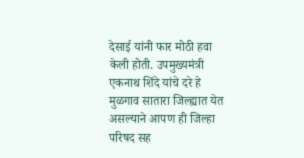देसाई यांनी फार मोठी हवा केली होती. उपमुख्यमंत्री एकनाथ शिंदे यांचे दरे हे मुळगाव सातारा जिल्ह्यात येत असल्याने आपण ही जिल्हा परिषद सह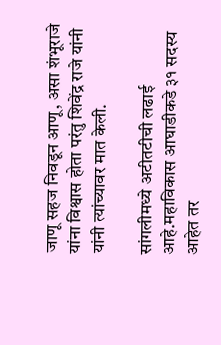जाणू सहज निवडून आणू, असा शंभूराजे यांना विश्वास होता परंतु शिवेंद्र राजे यांनी यांनी त्यांच्यावर मात केली.

सांगलीमध्ये अटीतटीची लढाई आहे.महाविकास आघाडीकडे ३१ सदस्य आहेत तर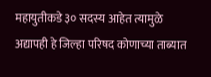महायुतीकडे ३० सदस्य आहेत त्यामुळे अद्यापही हे जिल्हा परिषद कोणाच्या ताब्यात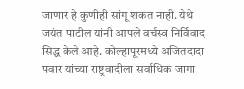जाणार हे कुणीही सांगू शकत नाही. येथे जयंत पाटील यांनी आपले वर्चस्व निर्विवाद सिद्ध केले आहे. कोल्हापूरमध्ये अजितदादा पवार यांच्या राष्ट्रवादीला सर्वाधिक जागा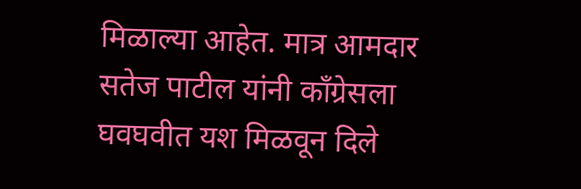मिळाल्या आहेत. मात्र आमदार सतेज पाटील यांनी काँग्रेसला घवघवीत यश मिळवून दिले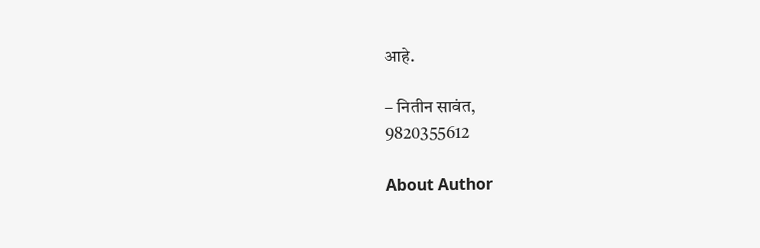आहे.

– नितीन सावंत,
9820355612

About Author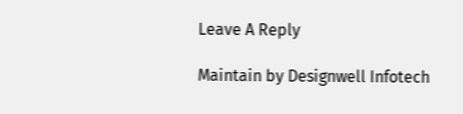Leave A Reply

Maintain by Designwell Infotech